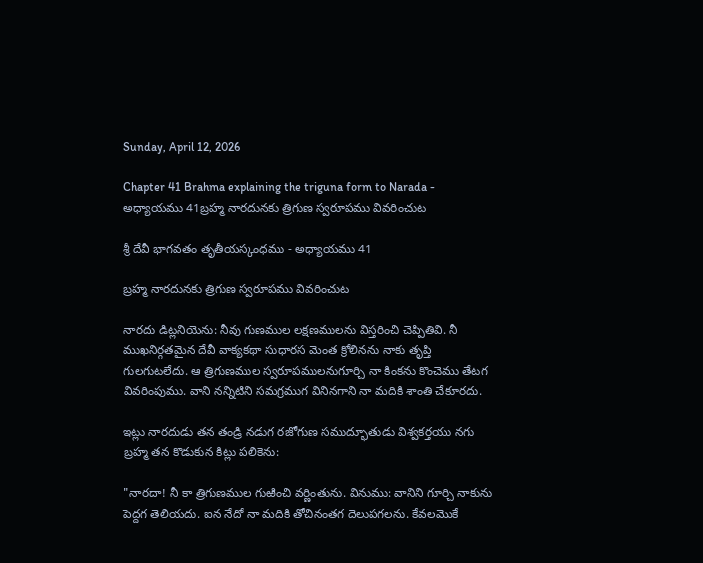Sunday, April 12, 2026

Chapter 41 Brahma explaining the triguna form to Narada - అధ్యాయము 41బ్రహ్మ నారదునకు త్రిగుణ స్వరూపము వివరించుట

శ్రీ దేవీ భాగవతం తృతీయస్కంధము - అధ్యాయము 41

బ్రహ్మ నారదునకు త్రిగుణ స్వరూపము వివరించుట

నారదు డిట్లనియెను: నీవు గుణముల లక్షణములను విస్తరించి చెప్పితివి. నీ ముఖనిర్గతమైన దేవీ వాక్యకథా సుధారస మెంత క్రోలినను నాకు తృప్తి గులగుటలేదు. ఆ త్రిగుణముల స్వరూపములనుగూర్చి నా కింకను కొంచెము తేటగ వివరింపుము. వాని నన్నిటిని సమగ్రముగ వినినగాని నా మదికి శాంతి చేకూరదు.

ఇట్లు నారదుడు తన తండ్రి నడుగ రజోగుణ సముద్భూతుడు విశ్వకర్తయు నగు బ్రహ్మ తన కొడుకున కిట్లు పలికెను:

"నారదా! నీ కా త్రిగుణముల గుఱించి వర్ణింతును. వినుము: వానిని గూర్చి నాకును పెద్దగ తెలియదు. ఐన నేదో నా మదికి తోచినంతగ దెలుపగలను. కేవలమొకే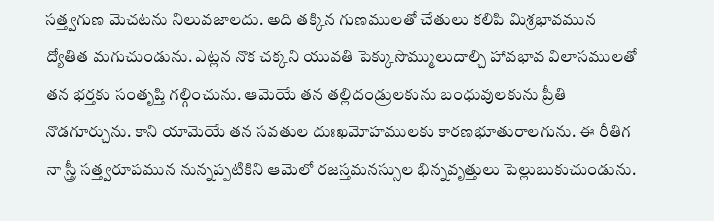సత్త్వగుణ మెచటను నిలువజాలదు. అది తక్కిన గుణములతో చేతులు కలిపి మిశ్రభావమున ద్యోతిత మగుచుండును. ఎట్లన నొక చక్కని యువతి పెక్కుసొమ్ములుదాల్చి హావభావ విలాసములతో తన భర్తకు సంతృప్తి గల్గించును. ఆమెయే తన తల్లిదండ్రులకును బంధువులకును ప్రీతి నొడగూర్చును. కాని యామెయే తన సవతుల దుఃఖమోహములకు కారణభూతురాలగును. ఈ రీతిగ నా స్త్రీ సత్త్వరూపమున నున్నప్పటికిని ఆమెలో రజస్తమనస్సుల భిన్నవృత్తులు పెల్లుబుకుచుండును.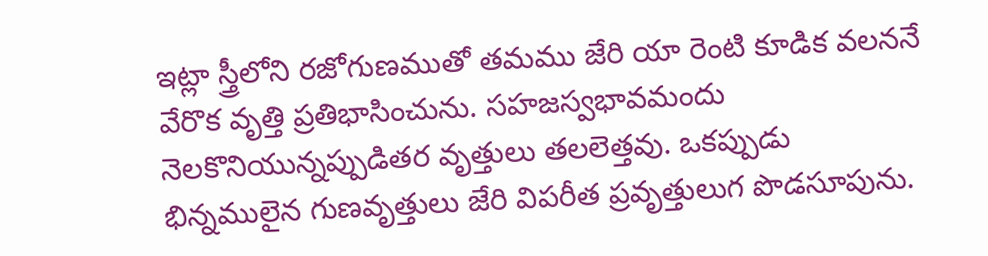ఇట్లా స్త్రీలోని రజోగుణముతో తమము జేరి యా రెంటి కూడిక వలననే వేరొక వృత్తి ప్రతిభాసించును. సహజస్వభావమందు నెలకొనియున్నప్పుడితర వృత్తులు తలలెత్తవు. ఒకప్పుడు భిన్నములైన గుణవృత్తులు జేరి విపరీత ప్రవృత్తులుగ పొడసూపును.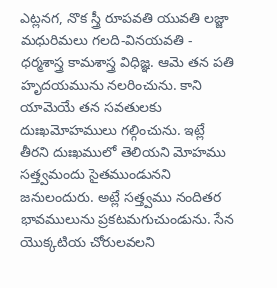ఎట్లనగ, నొక స్త్రీ రూపవతి యువతి లజ్జా మధురిమలు గలది-వినయవతి - ధర్మశాస్త్ర కామశాస్త్ర విధిజ్ఞ. ఆమె తన పతి హృదయమును నలరించును. కాని యామెయే తన సవతులకు దుఃఖమోహములు గల్గించును. ఇట్లే తీరని దుఃఖములో తెలియని మోహము సత్త్వమందు సైతముండునని జనులందురు. అట్లే సత్త్వము నందితర భావములును ప్రకటమగుచుండును. సేన యొక్కటియ చోరులవలని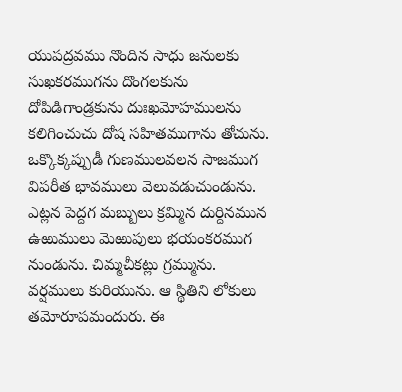యుపద్రవము నొందిన సాధు జనులకు సుఖకరముగను దొంగలకును దోపిడిగాండ్రకును దుఃఖమోహములను కలిగించుచు దోష సహితముగాను తోచును. ఒక్కొక్కప్పుడీ గుణములవలన సాజముగ విపరీత భావములు వెలువడుచుండును. ఎట్లన పెద్దగ మబ్బులు క్రమ్మిన దుర్దినమున ఉఱుములు మెఱుపులు భయంకరముగ నుండును. చిమ్మచీకట్లు గ్రమ్మును. వర్షములు కురియును. ఆ స్థితిని లోకులు తమోరూపమందురు. ఈ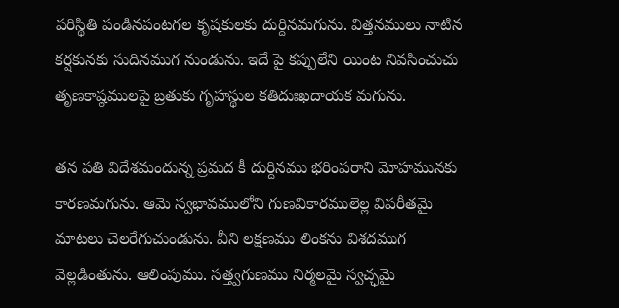పరిస్థితి పండినపంటగల కృషకులకు దుర్దినమగును. విత్తనములు నాటిన కర్షకునకు సుదినముగ నుండును. ఇదే పై కప్పులేని యింట నివసించుచు తృణకాష్ఠములపై బ్రతుకు గృహస్థుల కతిదుఃఖదాయక మగును.

తన పతి విదేశమందున్న ప్రమద కీ దుర్దినము భరింపరాని మోహమునకు కారణమగును. ఆమె స్వభావములోని గుణవికారములెల్ల విపరీతమై మాటలు చెలరేగుచుండును. వీని లక్షణము లింకను విశదముగ వెల్లడింతును. ఆలింపుము. సత్త్వగుణము నిర్మలమై స్వచ్ఛమై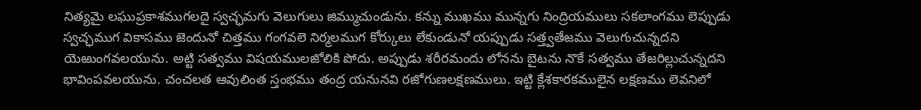నిత్యమై లఘుప్రకాశముగలదై స్వచ్ఛమగు వెలుగులు జిమ్ముచుండును. కన్ను ముఖము మున్నగు నింద్రియములు సకలాంగము లెప్పుడు స్వచ్ఛముగ వికాసము జెందునో చిత్తము గంగవలె నిర్మలముగ కోర్కులు లేకుండునో యప్పుడు సత్త్వతేజము వెలుగుచున్నదని యెఱుంగవలయును. అట్టి సత్వము విషయములజోలికి పోదు. అప్పుడు శరీరమందు లోనను బైటను నొకే సత్వము తేజరిల్లుచున్నదని భావింపవలయును. చంచలత ఆవులింత స్తంభము తంద్ర యనునవి రజోగుణలక్షణములు. ఇట్టి క్లేశకారకములైన లక్షణము లెవనిలో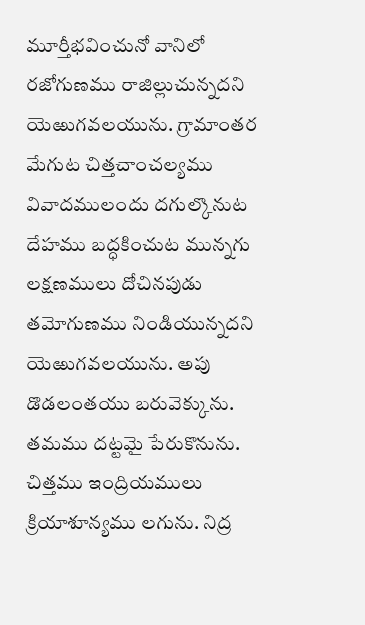మూర్తీభవించునో వానిలో రజోగుణము రాజిల్లుచున్నదని యెఱుగవలయును. గ్రామాంతర మేగుట చిత్తచాంచల్యము వివాదములందు దగుల్కొనుట దేహము బద్ధకించుట మున్నగు లక్షణములు దోచినపుడు తమోగుణము నిండియున్నదని యెఱుగవలయును. అపు డొడలంతయు బరువెక్కును. తమము దట్టమై పేరుకొనును. చిత్తము ఇంద్రియములు క్రియాశూన్యము లగును. నిద్ర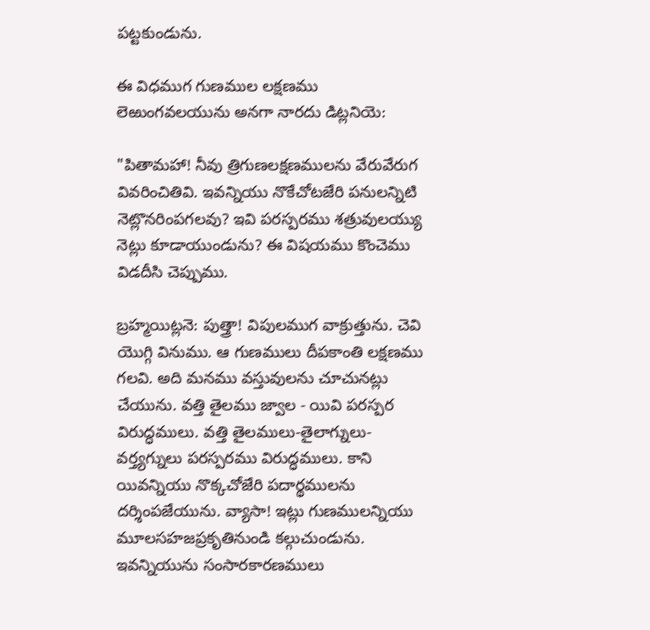పట్టకుండును.

ఈ విధముగ గుణముల లక్షణము లెఱుంగవలయును అనగా నారదు డిట్లనియె:

"పితామహా! నీవు త్రిగుణలక్షణములను వేరువేరుగ వివరించితివి. ఇవన్నియు నొకేచోటజేరి పనులన్నిటి నెట్లొనరింపగలవు? ఇవి పరస్పరము శత్రువులయ్యు నెట్లు కూడాయుండును? ఈ విషయము కొంచెము విడదీసి చెప్పుము.

బ్రహ్మయిట్లనె: పుత్త్రా! విపులముగ వాక్రుత్తును. చెవి యొగ్గి వినుము. ఆ గుణములు దీపకాంతి లక్షణము గలవి. అది మనము వస్తువులను చూచునట్లు చేయును. వత్తి తైలము జ్వాల - యివి పరస్పర విరుద్ధములు. వత్తి తైలములు-తైలాగ్నులు-వర్త్యగ్నులు పరస్పరము విరుద్ధములు. కాని యివన్నియు నొక్కచోజేరి పదార్థములను దర్శింపజేయును. వ్యాసా! ఇట్లు గుణములన్నియు మూలసహజప్రకృతినుండి కల్గుచుండును. ఇవన్నియును సంసారకారణములు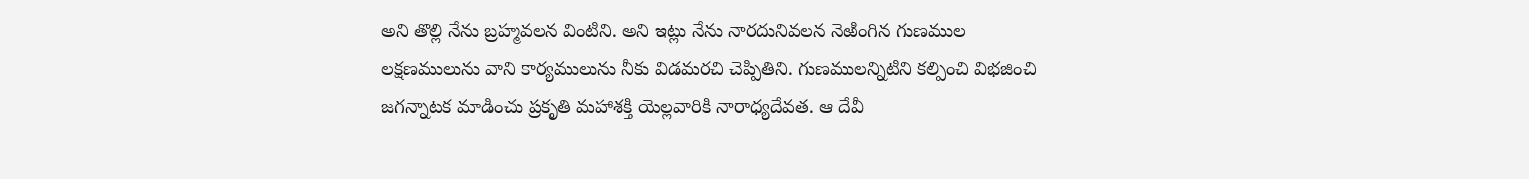అని తొల్లి నేను బ్రహ్మవలన వింటిని. అని ఇట్లు నేను నారదునివలన నెఱింగిన గుణముల లక్షణములును వాని కార్యములును నీకు విడమరచి చెప్పితిని. గుణములన్నిటిని కల్పించి విభజించి జగన్నాటక మాడించు ప్రకృతి మహాశక్తి యెల్లవారికి నారాధ్యదేవత. ఆ దేవీ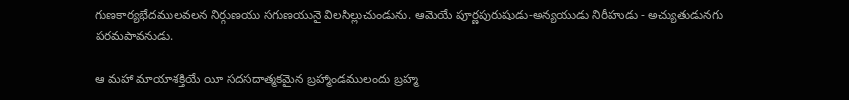గుణకార్యభేదములవలన నిర్గుణయు సగుణయునై విలసిల్లుచుండును. ఆమెయే పూర్ణపురుషుడు-అన్యయుడు నిరీహుడు - అచ్యుతుడునగు పరమపావనుడు.

ఆ మహా మాయాశక్తియే యీ సదసదాత్మకమైన బ్రహ్మాండములందు బ్రహ్మ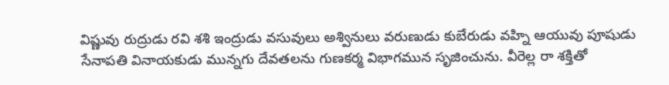విష్ణువు రుద్రుడు రవి శశి ఇంద్రుడు వసువులు అశ్వినులు వరుణుడు కుబేరుడు వహ్ని ఆయువు పూషుడు సేనాపతి వినాయకుడు మున్నగు దేవతలను గుణకర్మ విభాగమున సృజించును. వీరెల్ల రా శక్తితో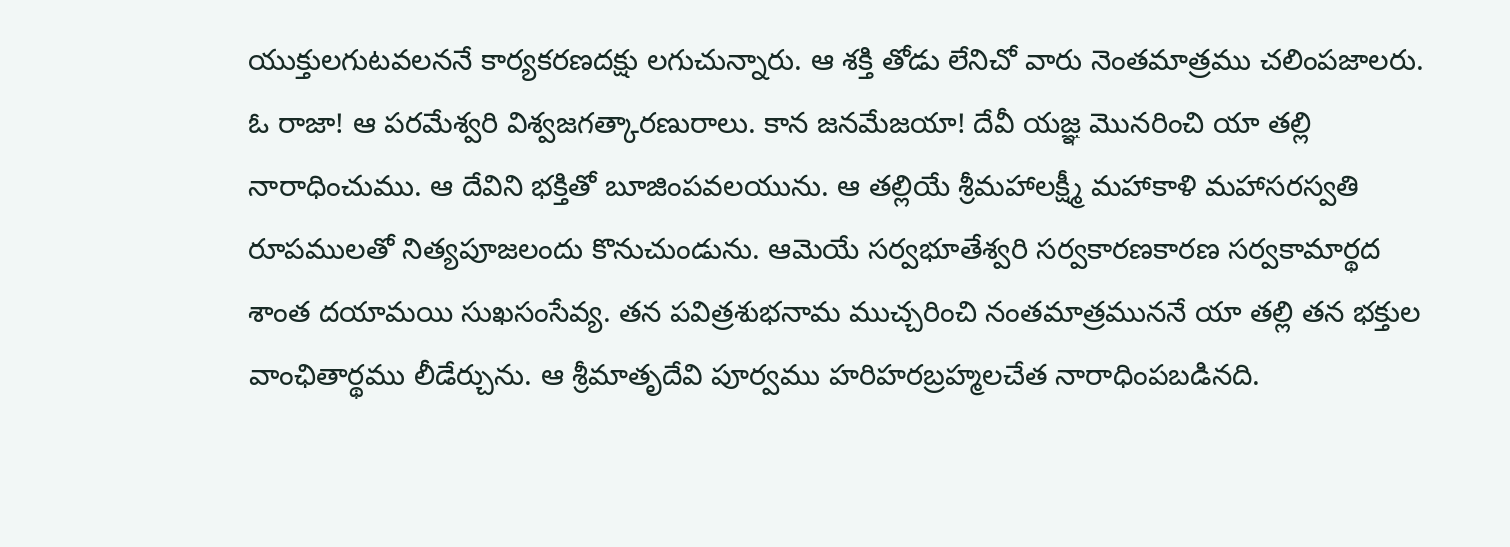యుక్తులగుటవలననే కార్యకరణదక్షు లగుచున్నారు. ఆ శక్తి తోడు లేనిచో వారు నెంతమాత్రము చలింపజాలరు. ఓ రాజా! ఆ పరమేశ్వరి విశ్వజగత్కారణురాలు. కాన జనమేజయా! దేవీ యజ్ఞ మొనరించి యా తల్లి నారాధించుము. ఆ దేవిని భక్తితో బూజింపవలయును. ఆ తల్లియే శ్రీమహాలక్ష్మీ మహాకాళి మహాసరస్వతి రూపములతో నిత్యపూజలందు కొనుచుండును. ఆమెయే సర్వభూతేశ్వరి సర్వకారణకారణ సర్వకామార్థద శాంత దయామయి సుఖసంసేవ్య. తన పవిత్రశుభనామ ముచ్చరించి నంతమాత్రముననే యా తల్లి తన భక్తుల వాంఛితార్థము లీడేర్చును. ఆ శ్రీమాతృదేవి పూర్వము హరిహరబ్రహ్మలచేత నారాధింపబడినది.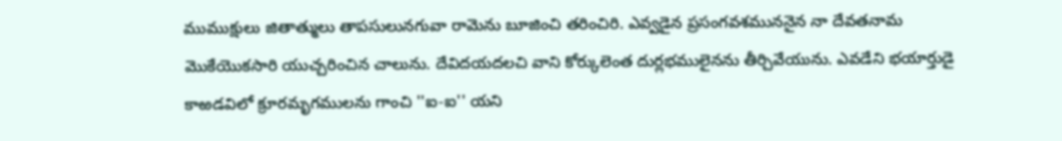ముముక్షులు జితాత్ములు తాపసులునగువా రామెను బూజించి తరించిరి. ఎవ్వడైన ప్రసంగవశముననైన నా దేవతనామ మొకేయొకసారి యుచ్చరించిన చాలును. దేవిదయదలచి వాని కోర్కులెంత దుర్లభములైనను తీర్చివేయును. ఎవడేని భయార్తుడై కాఱడవిలో క్రూరమృగములను గాంచి ''ఐ-ఐ'' యని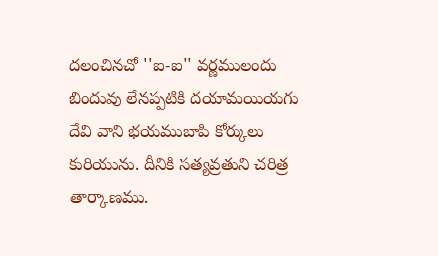దలంచినచో ''ఐ-ఐ'' వర్ణములందు బిందువు లేనప్పటికి దయామయియగు దేవి వాని భయముబాపి కోర్కులు కురియును. దీనికి సత్యవ్రతుని చరిత్ర తార్కాణము.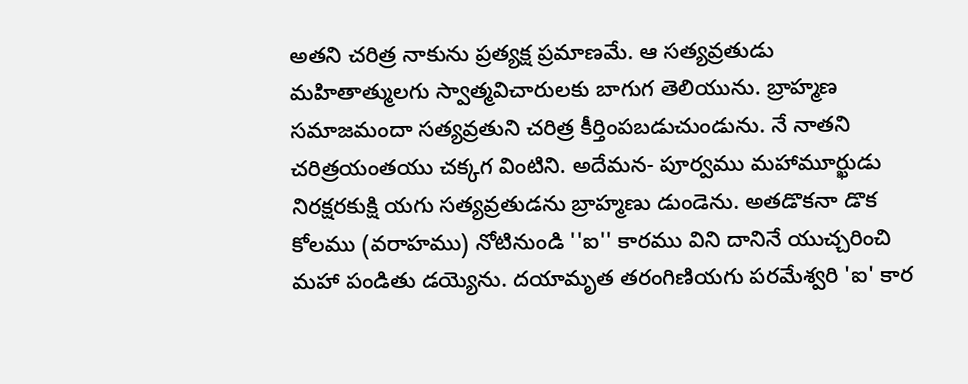అతని చరిత్ర నాకును ప్రత్యక్ష ప్రమాణమే. ఆ సత్యవ్రతుడు మహితాత్ములగు స్వాత్మవిచారులకు బాగుగ తెలియును. బ్రాహ్మణ సమాజమందా సత్యవ్రతుని చరిత్ర కీర్తింపబడుచుండును. నే నాతని చరిత్రయంతయు చక్కగ వింటిని. అదేమన- పూర్వము మహామూర్ఖుడు నిరక్షరకుక్షి యగు సత్యవ్రతుడను బ్రాహ్మణు డుండెను. అతడొకనా డొక కోలము (వరాహము) నోటినుండి ''ఐ'' కారము విని దానినే యుచ్చరించి మహా పండితు డయ్యెను. దయామృత తరంగిణియగు పరమేశ్వరి 'ఐ' కార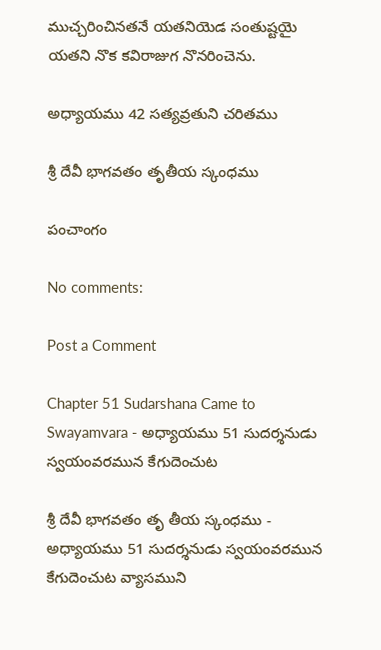ముచ్చరించినతనే యతనియెడ సంతుష్టయై యతని నొక కవిరాజుగ నొనరించెను.

అధ్యాయము 42 సత్యవ్రతుని చరితము

శ్రీ దేవీ భాగవతం తృతీయ స్కంధము

పంచాంగం

No comments:

Post a Comment

Chapter 51 Sudarshana Came to Swayamvara - అధ్యాయము 51 సుదర్శనుడు స్వయంవరమున కేగుదెంచుట

శ్రీ దేవీ భాగవతం తృ తీయ స్కంధము - అధ్యాయము 51 సుదర్శనుడు స్వయంవరమున కేగుదెంచుట వ్యాసముని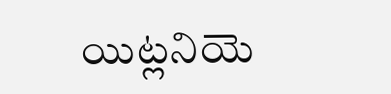యిట్లనియె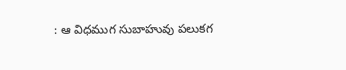: ఆ విధముగ సుబాహువు పలుకగ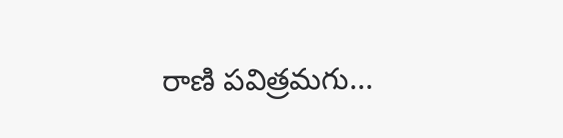రాణి పవిత్రమగు...